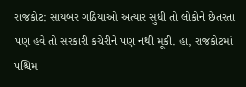રાજકોટ: સાયબર ગઠિયાઓ અત્યાર સુધી તો લોકોને છેતરતા પણ હવે તો સરકારી કચેરીને પણ નથી મૂકી. હા, રાજકોટમાં પશ્ચિમ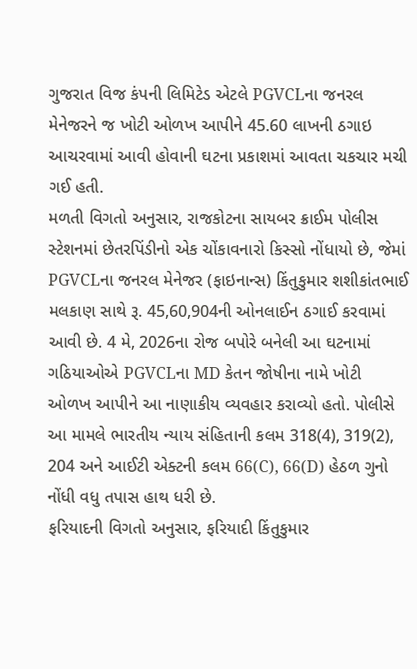ગુજરાત વિજ કંપની લિમિટેડ એટલે PGVCLના જનરલ મેનેજરને જ ખોટી ઓળખ આપીને 45.60 લાખની ઠગાઇ આચરવામાં આવી હોવાની ઘટના પ્રકાશમાં આવતા ચકચાર મચી ગઈ હતી.
મળતી વિગતો અનુસાર, રાજકોટના સાયબર ક્રાઈમ પોલીસ સ્ટેશનમાં છેતરપિંડીનો એક ચોંકાવનારો કિસ્સો નોંધાયો છે, જેમાં PGVCLના જનરલ મેનેજર (ફાઇનાન્સ) કિંતુકુમાર શશીકાંતભાઈ મલકાણ સાથે રૂ. 45,60,904ની ઓનલાઈન ઠગાઈ કરવામાં આવી છે. 4 મે, 2026ના રોજ બપોરે બનેલી આ ઘટનામાં ગઠિયાઓએ PGVCLના MD કેતન જોષીના નામે ખોટી ઓળખ આપીને આ નાણાકીય વ્યવહાર કરાવ્યો હતો. પોલીસે આ મામલે ભારતીય ન્યાય સંહિતાની કલમ 318(4), 319(2), 204 અને આઈટી એક્ટની કલમ 66(C), 66(D) હેઠળ ગુનો નોંધી વધુ તપાસ હાથ ધરી છે.
ફરિયાદની વિગતો અનુસાર, ફરિયાદી કિંતુકુમાર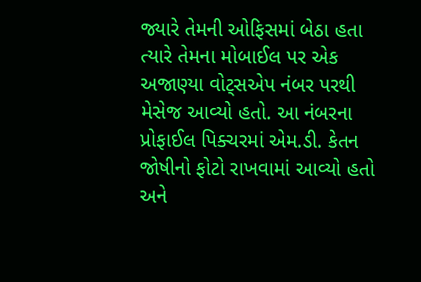જ્યારે તેમની ઓફિસમાં બેઠા હતા ત્યારે તેમના મોબાઈલ પર એક અજાણ્યા વોટ્સએપ નંબર પરથી મેસેજ આવ્યો હતો. આ નંબરના પ્રોફાઈલ પિક્ચરમાં એમ.ડી. કેતન જોષીનો ફોટો રાખવામાં આવ્યો હતો અને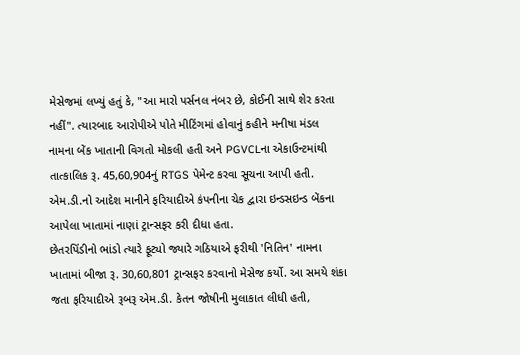મેસેજમાં લખ્યું હતું કે, "આ મારો પર્સનલ નંબર છે, કોઈની સાથે શેર કરતા નહીં". ત્યારબાદ આરોપીએ પોતે મીટિંગમાં હોવાનું કહીને મનીષા મંડલ નામના બેંક ખાતાની વિગતો મોકલી હતી અને PGVCLના એકાઉન્ટમાંથી તાત્કાલિક રૂ. 45,60,904નું RTGS પેમેન્ટ કરવા સૂચના આપી હતી. એમ.ડી.નો આદેશ માનીને ફરિયાદીએ કંપનીના ચેક દ્વારા ઇન્ડસઇન્ડ બેંકના આપેલા ખાતામાં નાણાં ટ્રાન્સફર કરી દીધા હતા.
છેતરપિંડીનો ભાંડો ત્યારે ફૂટ્યો જ્યારે ગઠિયાએ ફરીથી 'નિતિન' નામના ખાતામાં બીજા રૂ. 30,60,801 ટ્રાન્સફર કરવાનો મેસેજ કર્યો. આ સમયે શંકા જતા ફરિયાદીએ રૂબરૂ એમ.ડી. કેતન જોષીની મુલાકાત લીધી હતી,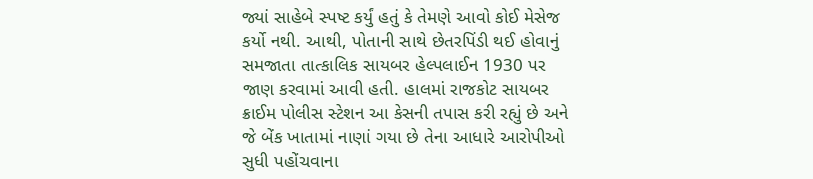જ્યાં સાહેબે સ્પષ્ટ કર્યું હતું કે તેમણે આવો કોઈ મેસેજ કર્યો નથી. આથી, પોતાની સાથે છેતરપિંડી થઈ હોવાનું સમજાતા તાત્કાલિક સાયબર હેલ્પલાઈન 1930 પર જાણ કરવામાં આવી હતી. હાલમાં રાજકોટ સાયબર ક્રાઈમ પોલીસ સ્ટેશન આ કેસની તપાસ કરી રહ્યું છે અને જે બેંક ખાતામાં નાણાં ગયા છે તેના આધારે આરોપીઓ સુધી પહોંચવાના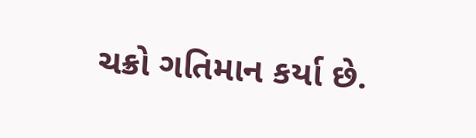ચક્રો ગતિમાન કર્યા છે.